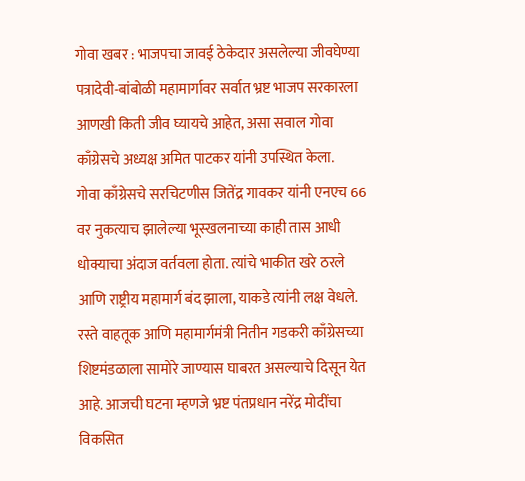गोवा खबर : भाजपचा जावई ठेकेदार असलेल्या जीवघेण्या पत्रादेवी-बांबोळी महामार्गावर सर्वात भ्रष्ट भाजप सरकारला आणखी किती जीव घ्यायचे आहेत, असा सवाल गोवा काँग्रेसचे अध्यक्ष अमित पाटकर यांनी उपस्थित केला.
गोवा काँग्रेसचे सरचिटणीस जितेंद्र गावकर यांनी एनएच 66 वर नुकत्याच झालेल्या भूस्खलनाच्या काही तास आधी धोक्याचा अंदाज वर्तवला होता. त्यांचे भाकीत खरे ठरले आणि राष्ट्रीय महामार्ग बंद झाला, याकडे त्यांनी लक्ष वेधले.
रस्ते वाहतूक आणि महामार्गमंत्री नितीन गडकरी काँग्रेसच्या शिष्टमंडळाला सामोरे जाण्यास घाबरत असल्याचे दिसून येत आहे. आजची घटना म्हणजे भ्रष्ट पंतप्रधान नरेंद्र मोदींचा विकसित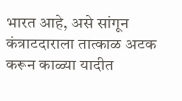भारत आहे, असे सांगून कंत्राटदाराला तात्काळ अटक करून काळ्या यादीत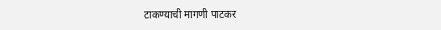टाकण्याची मागणी पाटकर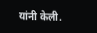यांनी केली.